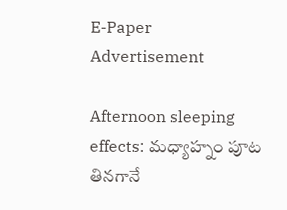E-Paper
Advertisement

Afternoon sleeping effects: మధ్యాహ్నం పూట తినగానే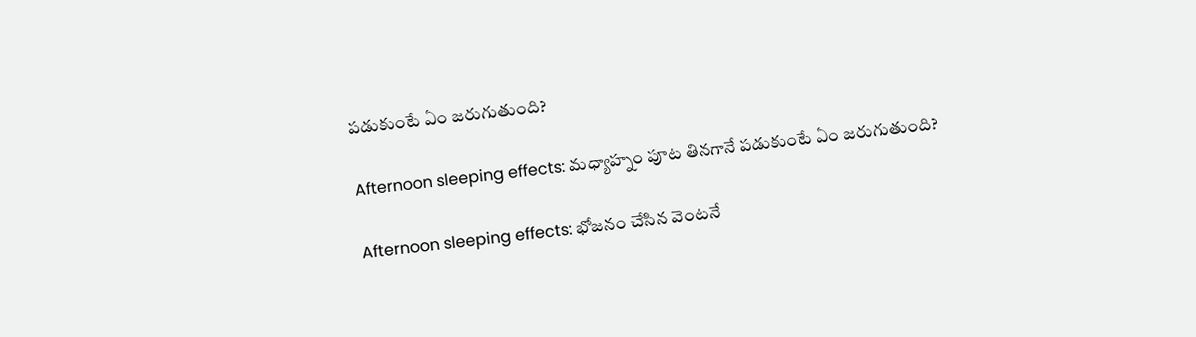పడుకుంటే ఏం జరుగుతుంది?

Afternoon sleeping effects: మధ్యాహ్నం పూట తినగానే పడుకుంటే ఏం జరుగుతుంది?

Afternoon sleeping effects: భోజనం చేసిన వెంటనే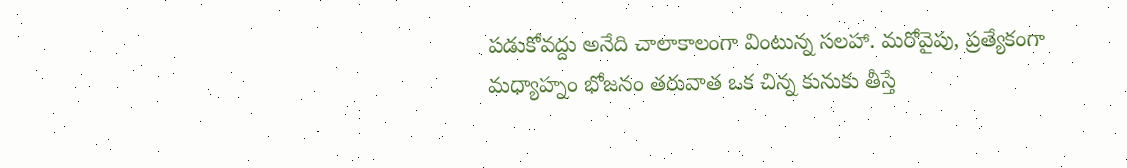పడుకోవద్దు అనేది చాలాకాలంగా వింటున్న సలహా. మరోవైపు, ప్రత్యేకంగా మధ్యాహ్నం భోజనం తరువాత ఒక చిన్న కునుకు తీస్తే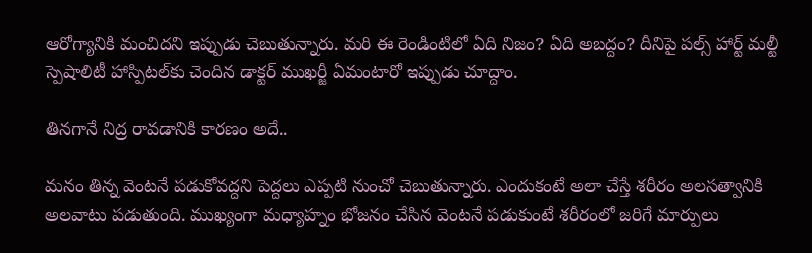ఆరోగ్యానికి మంచిదని ఇప్పుడు చెబుతున్నారు. మరి ఈ రెండింటిలో ఏది నిజం? ఏది అబద్దం? దీనిపై పల్స్ హార్ట్ మల్టీ స్పెషాలిటీ హాస్పిటల్‌కు చెందిన డాక్టర్ ముఖర్జీ ఏమంటారో ఇప్పుడు చూద్దాం.

తినగానే నిద్ర రావడానికి కారణం అదే..

మనం తిన్న వెంటనే పడుకోవద్దని పెద్దలు ఎప్పటి నుంచో చెబుతున్నారు. ఎందుకంటే అలా చేస్తే శరీరం అలసత్వానికి అలవాటు పడుతుంది. ముఖ్యంగా మధ్యాహ్నం భోజనం చేసిన వెంటనే పడుకుంటే శరీరంలో జరిగే మార్పులు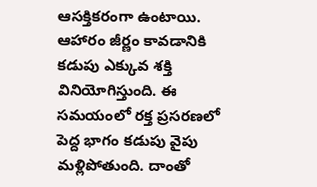ఆసక్తికరంగా ఉంటాయి. ఆహారం జీర్ణం కావడానికి కడుపు ఎక్కువ శక్తి వినియోగిస్తుంది. ఈ సమయంలో రక్త ప్రసరణలో పెద్ద భాగం కడుపు వైపు మళ్లిపోతుంది. దాంతో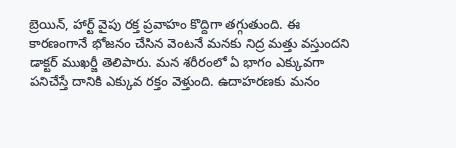బ్రెయిన్, హార్ట్ వైపు రక్త ప్రవాహం కొద్దిగా తగ్గుతుంది. ఈ కారణంగానే భోజనం చేసిన వెంటనే మనకు నిద్ర మత్తు వస్తుందని డాక్టర్ ముఖర్జీ తెలిపారు. మన శరీరంలో ఏ భాగం ఎక్కువగా పనిచేస్తే దానికి ఎక్కువ రక్తం వెళ్తుంది. ఉదాహరణకు మనం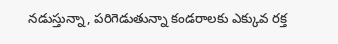నడుస్తున్నా, పరిగెడుతున్నా కండరాలకు ఎక్కువ రక్త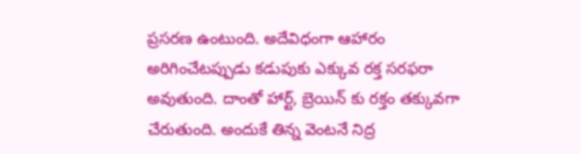ప్రసరణ ఉంటుంది. అదేవిధంగా ఆహారం అరిగించేటప్పుడు కడుపుకు ఎక్కువ రక్త సరఫరా అవుతుంది. దాంతో హార్ట్, బ్రెయిన్ కు రక్తం తక్కువగా చేరుతుంది. అందుకే తిన్న వెంటనే నిద్ర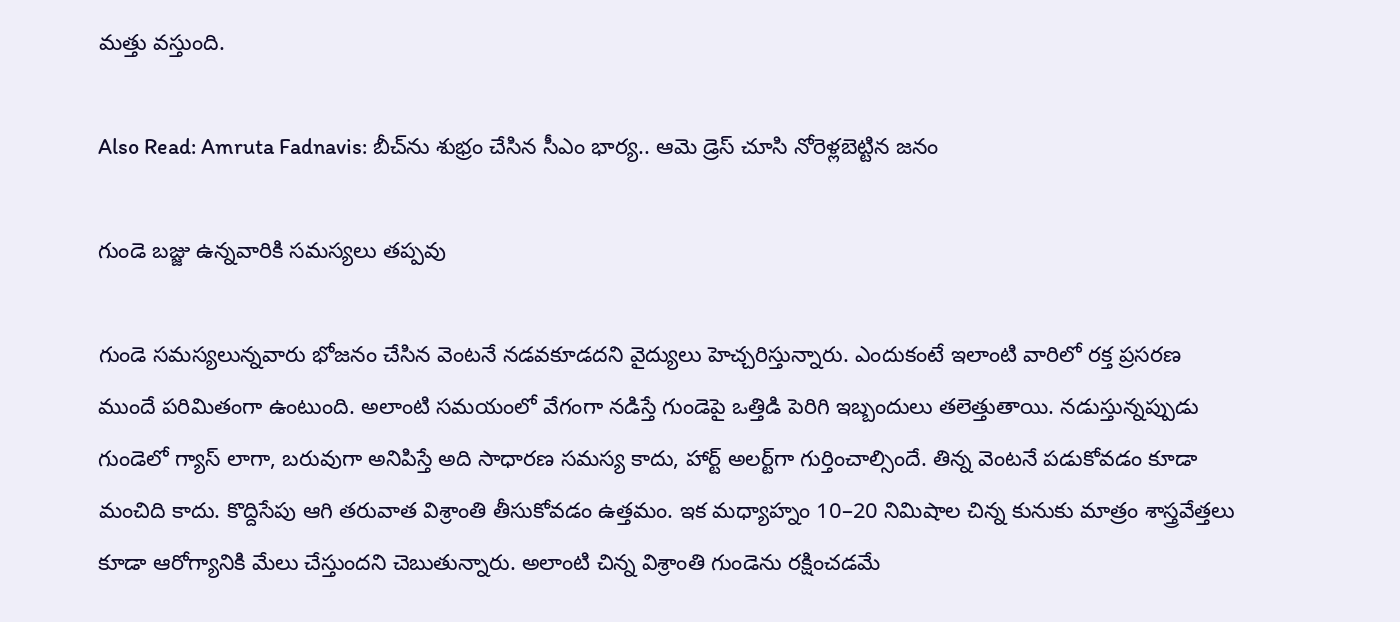మత్తు వస్తుంది.

Also Read: Amruta Fadnavis: బీచ్‌‌ను శుభ్రం చేసిన సీఎం భార్య.. ఆమె డ్రెస్ చూసి నోరెళ్లబెట్టిన జనం

గుండె బజ్జు ఉన్నవారికి సమస్యలు తప్పవు

గుండె సమస్యలున్నవారు భోజనం చేసిన వెంటనే నడవకూడదని వైద్యులు హెచ్చరిస్తున్నారు. ఎందుకంటే ఇలాంటి వారిలో రక్త ప్రసరణ ముందే పరిమితంగా ఉంటుంది. అలాంటి సమయంలో వేగంగా నడిస్తే గుండెపై ఒత్తిడి పెరిగి ఇబ్బందులు తలెత్తుతాయి. నడుస్తున్నప్పుడు గుండెలో గ్యాస్ లాగా, బరువుగా అనిపిస్తే అది సాధారణ సమస్య కాదు, హార్ట్ అలర్ట్‌గా గుర్తించాల్సిందే. తిన్న వెంటనే పడుకోవడం కూడా మంచిది కాదు. కొద్దిసేపు ఆగి తరువాత విశ్రాంతి తీసుకోవడం ఉత్తమం. ఇక మధ్యాహ్నం 10–20 నిమిషాల చిన్న కునుకు మాత్రం శాస్త్రవేత్తలు కూడా ఆరోగ్యానికి మేలు చేస్తుందని చెబుతున్నారు. అలాంటి చిన్న విశ్రాంతి గుండెను రక్షించడమే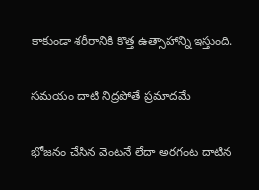కాకుండా శరీరానికి కొత్త ఉత్సాహాన్ని ఇస్తుంది.

సమయం దాటి నిద్రపోతే ప్రమాదమే

భోజనం చేసిన వెంటనే లేదా అరగంట దాటిన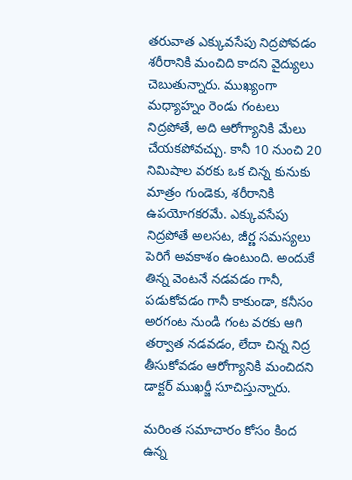తరువాత ఎక్కువసేపు నిద్రపోవడం శరీరానికి మంచిది కాదని వైద్యులు చెబుతున్నారు. ముఖ్యంగా మధ్యాహ్నం రెండు గంటలు నిద్రపోతే, అది ఆరోగ్యానికి మేలు చేయకపోవచ్చు. కానీ 10 నుంచి 20 నిమిషాల వరకు ఒక చిన్న కునుకు మాత్రం గుండెకు, శరీరానికి ఉపయోగకరమే. ఎక్కువసేపు నిద్రపోతే అలసట, జీర్ణ సమస్యలు పెరిగే అవకాశం ఉంటుంది. అందుకే తిన్న వెంటనే నడవడం గానీ, పడుకోవడం గానీ కాకుండా, కనీసం అరగంట నుండి గంట వరకు ఆగి తర్వాత నడవడం, లేదా చిన్న నిద్ర తీసుకోవడం ఆరోగ్యానికి మంచిదని డాక్టర్ ముఖర్జీ సూచిస్తున్నారు.

మరింత సమాచారం కోసం కింద ఉన్న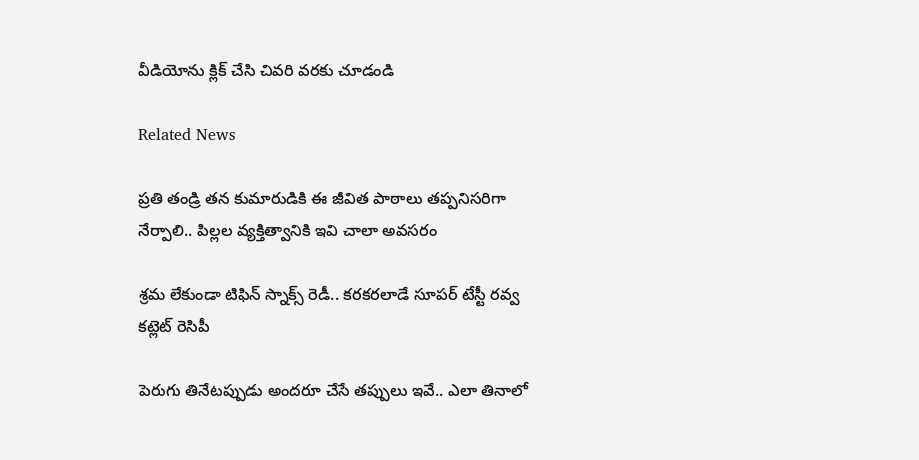వీడియోను క్లిక్ చేసి చివరి వరకు చూడండి

Related News

ప్రతి తండ్రి తన కుమారుడికి ఈ జీవిత పాఠాలు తప్పనిసరిగా నేర్పాలి.. పిల్లల వ్యక్తిత్వానికి ఇవి చాలా అవసరం

శ్రమ లేకుండా టిఫిన్ స్నాక్స్ రెడీ.. కరకరలాడే సూపర్ టేస్టీ రవ్వ కట్లెట్ రెసిపీ

పెరుగు తినేటప్పుడు అందరూ చేసే తప్పులు ఇవే.. ఎలా తినాలో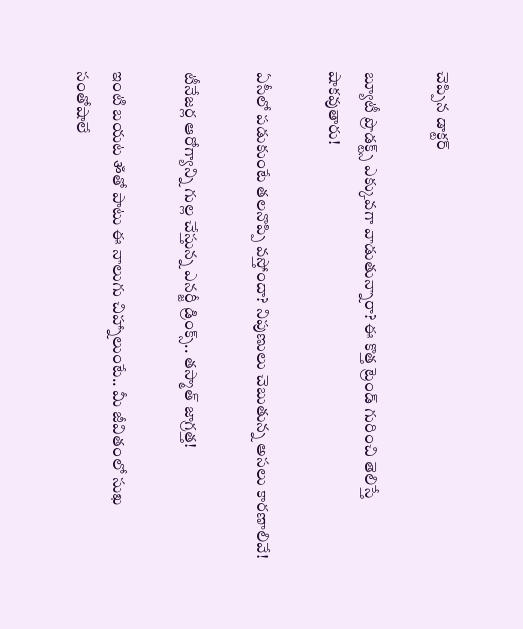చెప్పిన డాక్టర్

బ్యూటీ ప్రొడక్ట్స్ ఎక్కువగా వాడుతున్నారా? ఈ కొత్త ట్రెండ్ గురించి తెలిస్తే షాకవుతారు!

ఏసీలో పడుకుంటే తలనొప్పి వస్తోందా? నిపుణులు చెబుతున్న అసలు కారణాలివే!

టీనేజర్ల ఆరోగ్యాన్ని గుల్ల చేస్తున్న ఎనర్జీ డ్రింక్స్.. తస్మాత్ జాగ్రత్త!

ఇంటి బయట ॐతో పాటు ఈ నాలుగు చిహ్నాలుంటే.. మీ జీవితంలో సుఖ సంతోషాలే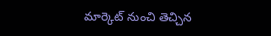మార్కెట్‌ నుంచి తెచ్చిన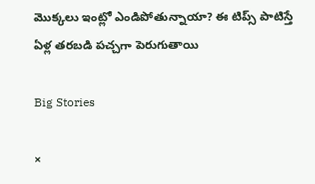మొక్కలు ఇంట్లో ఎండిపోతున్నాయా? ఈ టిప్స్ పాటిస్తే ఏళ్ల తరబడి పచ్చగా పెరుగుతాయి

Big Stories

×